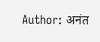Author: अनंत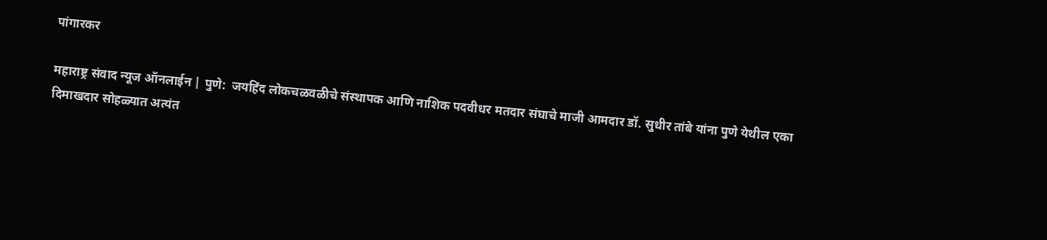पांगारकर

महाराष्ट्र संवाद न्यूज ऑनलाईन | पुणे:  जयहिंद लोकचळवळीचे संस्थापक आणि नाशिक पदवीधर मतदार संघाचे माजी आमदार डॉ. सुधीर तांबे यांना पुणे येथील एका दिमाखदार सोहळ्यात अत्यंत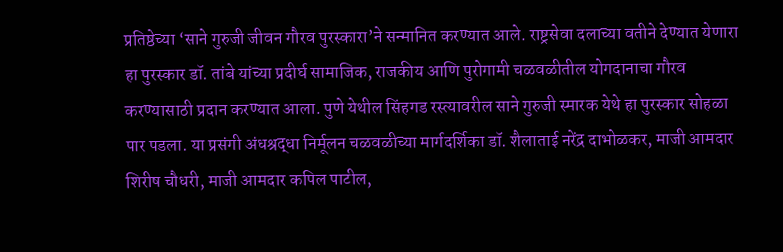प्रतिष्ठेच्या ‘साने गुरुजी जीवन गौरव पुरस्कारा’ने सन्मानित करण्यात आले. राष्ट्रसेवा दलाच्या वतीने देण्यात येणारा हा पुरस्कार डॉ. तांबे यांच्या प्रदीर्घ सामाजिक, राजकीय आणि पुरोगामी चळवळीतील योगदानाचा गौरव करण्यासाठी प्रदान करण्यात आला. पुणे येथील सिंहगड रस्त्यावरील साने गुरुजी स्मारक येथे हा पुरस्कार सोहळा पार पडला. या प्रसंगी अंधश्रद्धा निर्मूलन चळवळीच्या मार्गदर्शिका डॉ. शैलाताई नरेंद्र दाभोळकर, माजी आमदार शिरीष चौधरी, माजी आमदार कपिल पाटील,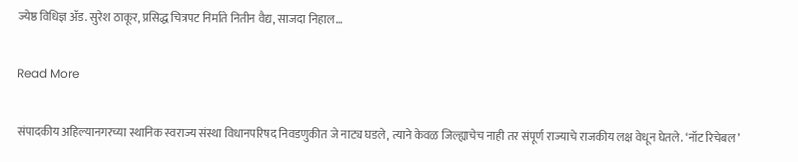ज्येष्ठ विधिज्ञ ॲड. सुरेश ठाकूर, प्रसिद्ध चित्रपट निर्माते नितीन वैद्य, साजदा निहाल…

Read More

संपादकीय अहिल्यानगरच्या स्थानिक स्वराज्य संस्था विधानपरिषद निवडणुकीत जे नाट्य घडले, त्याने केवळ जिल्ह्याचेच नाही तर संपूर्ण राज्याचे राजकीय लक्ष वेधून घेतले. ‘नॉट रिचेबल’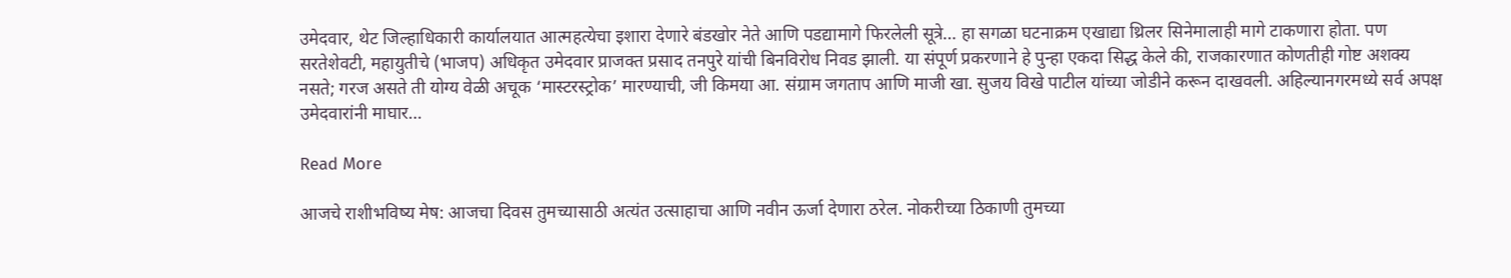उमेदवार, थेट जिल्हाधिकारी कार्यालयात आत्महत्येचा इशारा देणारे बंडखोर नेते आणि पडद्यामागे फिरलेली सूत्रे… हा सगळा घटनाक्रम एखाद्या थ्रिलर सिनेमालाही मागे टाकणारा होता. पण सरतेशेवटी, महायुतीचे (भाजप) अधिकृत उमेदवार प्राजक्त प्रसाद तनपुरे यांची बिनविरोध निवड झाली. या संपूर्ण प्रकरणाने हे पुन्हा एकदा सिद्ध केले की, राजकारणात कोणतीही गोष्ट अशक्य नसते; गरज असते ती योग्य वेळी अचूक ‘मास्टरस्ट्रोक’ मारण्याची, जी किमया आ. संग्राम जगताप आणि माजी खा. सुजय विखे पाटील यांच्या जोडीने करून दाखवली. अहिल्यानगरमध्ये सर्व अपक्ष उमेदवारांनी माघार…

Read More

आजचे राशीभविष्य मेष: आजचा दिवस तुमच्यासाठी अत्यंत उत्साहाचा आणि नवीन ऊर्जा देणारा ठरेल. नोकरीच्या ठिकाणी तुमच्या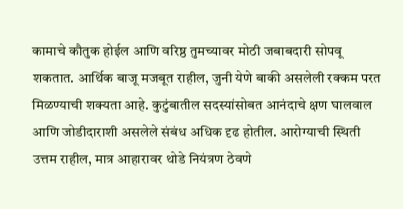कामाचे कौतुक होईल आणि वरिष्ठ तुमच्यावर मोठी जबाबदारी सोपवू शकतात. आर्थिक बाजू मजबूत राहील, जुनी येणे बाकी असलेली रक्कम परत मिळण्याची शक्यता आहे. कुटुंबातील सदस्यांसोबत आनंदाचे क्षण घालवाल आणि जोडीदाराशी असलेले संबंध अधिक दृढ होतील. आरोग्याची स्थिती उत्तम राहील, मात्र आहारावर थोडे नियंत्रण ठेवणे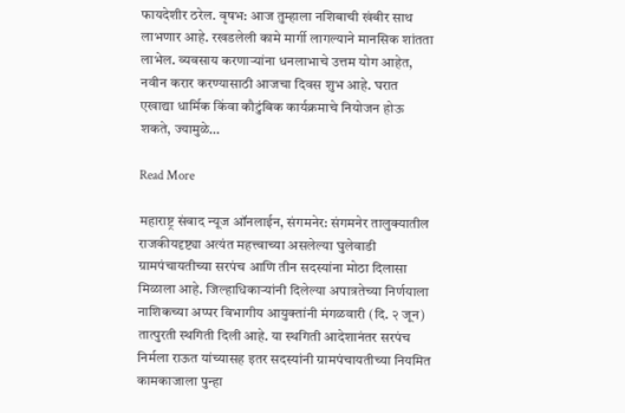फायदेशीर ठरेल. वृषभ: आज तुम्हाला नशिबाची खंबीर साथ लाभणार आहे. रखडलेली कामे मार्गी लागल्याने मानसिक शांतता लाभेल. व्यवसाय करणाऱ्यांना धनलाभाचे उत्तम योग आहेत, नवीन करार करण्यासाठी आजचा दिवस शुभ आहे. घरात एखाद्या धार्मिक किंवा कौटुंबिक कार्यक्रमाचे नियोजन होऊ शकते, ज्यामुळे…

Read More

महाराष्ट्र संवाद न्यूज ऑनलाईन, संगमनेर: संगमनेर तालुक्यातील राजकीयदृष्ट्या अत्यंत महत्त्वाच्या असलेल्या घुलेवाडी ग्रामपंचायतीच्या सरपंच आणि तीन सदस्यांना मोठा दिलासा मिळाला आहे. जिल्हाधिकार्‍यांनी दिलेल्या अपात्रतेच्या निर्णयाला नाशिकच्या अप्पर विभागीय आयुक्तांनी मंगळवारी (दि. २ जून) तात्पुरती स्थगिती दिली आहे. या स्थगिती आदेशानंतर सरपंच निर्मला राऊत यांच्यासह इतर सदस्यांनी ग्रामपंचायतीच्या नियमित कामकाजाला पुन्हा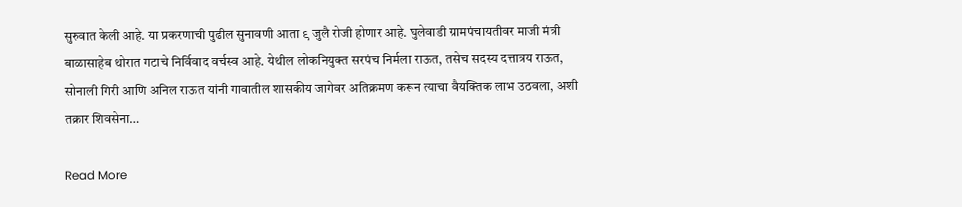सुरुवात केली आहे. या प्रकरणाची पुढील सुनावणी आता ९ जुलै रोजी होणार आहे. घुलेवाडी ग्रामपंचायतीवर माजी मंत्री बाळासाहेब थोरात गटाचे निर्विवाद वर्चस्व आहे. येथील लोकनियुक्त सरपंच निर्मला राऊत, तसेच सदस्य दत्तात्रय राऊत, सोनाली गिरी आणि अनिल राऊत यांनी गावातील शासकीय जागेवर अतिक्रमण करून त्याचा वैयक्तिक लाभ उठवला, अशी तक्रार शिवसेना…

Read More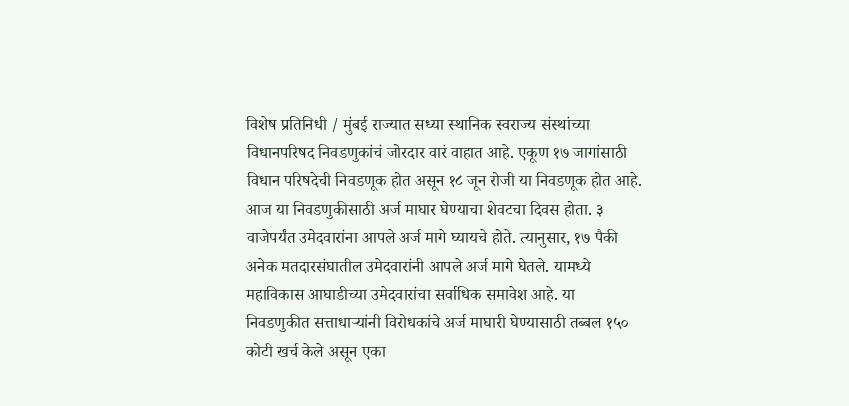विशेष प्रतिनिधी / मुंबई राज्यात सध्या स्थानिक स्वराज्य संस्थांच्या विधानपरिषद निवडणुकांचं जोरदार वारं वाहात आहे. एकूण १७ जागांसाठी विधान परिषदेची निवडणूक होत असून १८ जून रोजी या निवडणूक होत आहे. आज या निवडणुकीसाठी अर्ज माघार घेण्याचा शेवटचा दिवस होता. ३ वाजेपर्यंत उमेदवारांना आपले अर्ज मागे घ्यायचे होते. त्यानुसार, १७ पैकी अनेक मतदारसंघातील उमेदवारांनी आपले अर्ज मागे घेतले. यामध्ये महाविकास आघाडीच्या उमेदवारांचा सर्वाधिक समावेश आहे. या निवडणुकीत सत्ताधाऱ्यांनी विरोधकांचे अर्ज माघारी घेण्यासाठी तब्बल १५० कोटी खर्च केले असून एका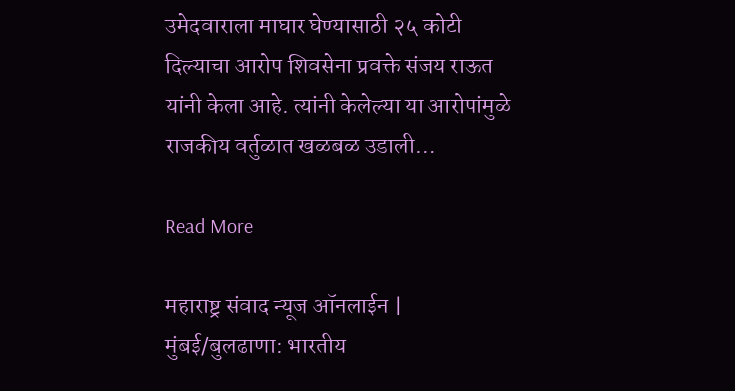उमेदवाराला माघार घेण्यासाठी २५ कोटी दिल्याचा आरोप शिवसेना प्रवक्ते संजय राऊत यांनी केला आहे. त्यांनी केलेल्या या आरोपांमुळे राजकीय वर्तुळात खळबळ उडाली…

Read More

महाराष्ट्र संवाद न्यूज ऑनलाईन | मुंबई/बुलढाणा: भारतीय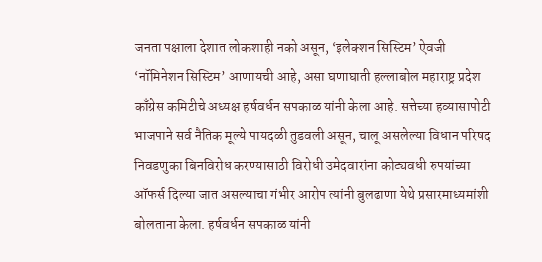जनता पक्षाला देशात लोकशाही नको असून, ‘इलेक्शन सिस्टिम’ ऐवजी ‘नॉमिनेशन सिस्टिम’ आणायची आहे, असा घणाघाती हल्लाबोल महाराष्ट्र प्रदेश काँग्रेस कमिटीचे अध्यक्ष हर्षवर्धन सपकाळ यांनी केला आहे. सत्तेच्या हव्यासापोटी भाजपाने सर्व नैतिक मूल्ये पायदळी तुडवली असून, चालू असलेल्या विधान परिषद निवडणुका बिनविरोध करण्यासाठी विरोधी उमेदवारांना कोट्यवधी रुपयांच्या ऑफर्स दिल्या जात असल्याचा गंभीर आरोप त्यांनी बुलढाणा येथे प्रसारमाध्यमांशी बोलताना केला. हर्षवर्धन सपकाळ यांनी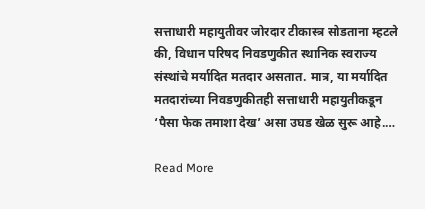सत्ताधारी महायुतीवर जोरदार टीकास्त्र सोडताना म्हटले की, विधान परिषद निवडणुकीत स्थानिक स्वराज्य संस्थांचे मर्यादित मतदार असतात. मात्र, या मर्यादित मतदारांच्या निवडणुकीतही सत्ताधारी महायुतीकडून ‘पैसा फेक तमाशा देख’ असा उघड खेळ सुरू आहे.…

Read More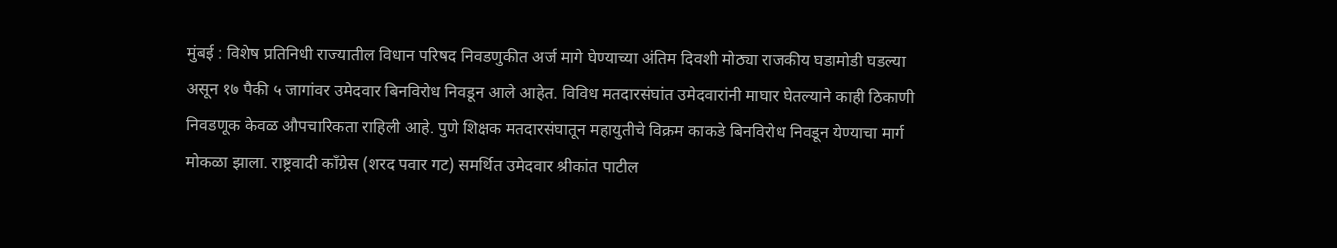मुंबई : विशेष प्रतिनिधी राज्यातील विधान परिषद निवडणुकीत अर्ज मागे घेण्याच्या अंतिम दिवशी मोठ्या राजकीय घडामोडी घडल्या असून १७ पैकी ५ जागांवर उमेदवार बिनविरोध निवडून आले आहेत. विविध मतदारसंघांत उमेदवारांनी माघार घेतल्याने काही ठिकाणी निवडणूक केवळ औपचारिकता राहिली आहे. पुणे शिक्षक मतदारसंघातून महायुतीचे विक्रम काकडे बिनविरोध निवडून येण्याचा मार्ग मोकळा झाला. राष्ट्रवादी काँग्रेस (शरद पवार गट) समर्थित उमेदवार श्रीकांत पाटील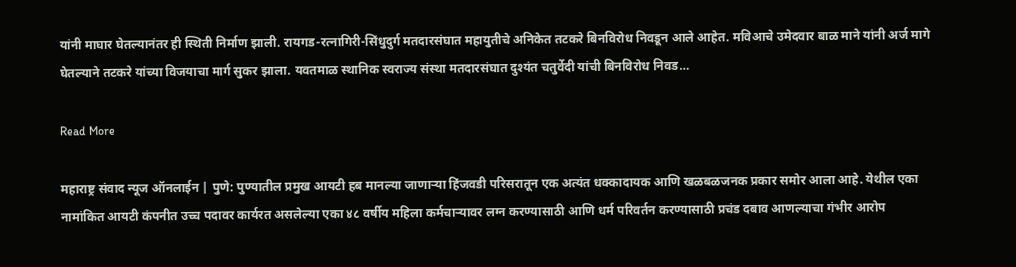यांनी माघार घेतल्यानंतर ही स्थिती निर्माण झाली. रायगड-रत्नागिरी-सिंधुदुर्ग मतदारसंघात महायुतीचे अनिकेत तटकरे बिनविरोध निवडून आले आहेत. मविआचे उमेदवार बाळ माने यांनी अर्ज मागे घेतल्याने तटकरे यांच्या विजयाचा मार्ग सुकर झाला. यवतमाळ स्थानिक स्वराज्य संस्था मतदारसंघात दुश्यंत चतुर्वेदी यांची बिनविरोध निवड…

Read More

महाराष्ट्र संवाद न्यूज ऑनलाईन | पुणे: पुण्यातील प्रमुख आयटी हब मानल्या जाणाऱ्या हिंजवडी परिसरातून एक अत्यंत धक्कादायक आणि खळबळजनक प्रकार समोर आला आहे. येथील एका नामांकित आयटी कंपनीत उच्च पदावर कार्यरत असलेल्या एका ४८ वर्षीय महिला कर्मचाऱ्यावर लग्न करण्यासाठी आणि धर्म परिवर्तन करण्यासाठी प्रचंड दबाव आणल्याचा गंभीर आरोप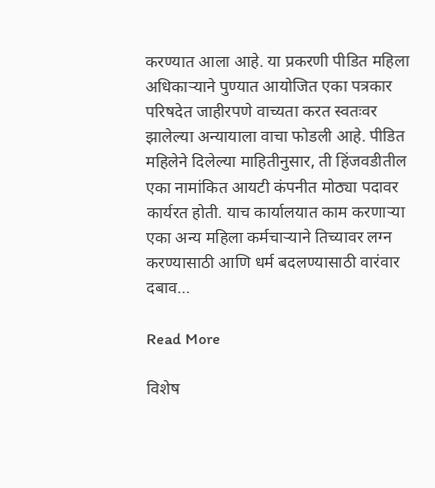करण्यात आला आहे. या प्रकरणी पीडित महिला अधिकाऱ्याने पुण्यात आयोजित एका पत्रकार परिषदेत जाहीरपणे वाच्यता करत स्वतःवर झालेल्या अन्यायाला वाचा फोडली आहे. पीडित महिलेने दिलेल्या माहितीनुसार, ती हिंजवडीतील एका नामांकित आयटी कंपनीत मोठ्या पदावर कार्यरत होती. याच कार्यालयात काम करणाऱ्या एका अन्य महिला कर्मचाऱ्याने तिच्यावर लग्न करण्यासाठी आणि धर्म बदलण्यासाठी वारंवार दबाव…

Read More

विशेष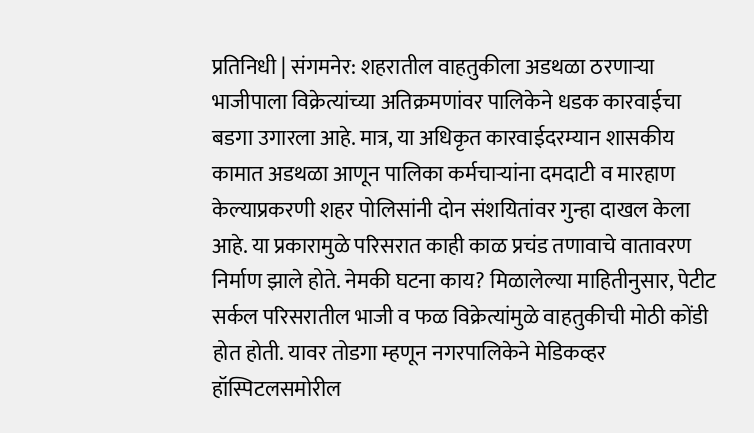प्रतिनिधी | संगमनेर: शहरातील वाहतुकीला अडथळा ठरणाऱ्या भाजीपाला विक्रेत्यांच्या अतिक्रमणांवर पालिकेने धडक कारवाईचा बडगा उगारला आहे. मात्र, या अधिकृत कारवाईदरम्यान शासकीय कामात अडथळा आणून पालिका कर्मचाऱ्यांना दमदाटी व मारहाण केल्याप्रकरणी शहर पोलिसांनी दोन संशयितांवर गुन्हा दाखल केला आहे. या प्रकारामुळे परिसरात काही काळ प्रचंड तणावाचे वातावरण निर्माण झाले होते. नेमकी घटना काय? मिळालेल्या माहितीनुसार, पेटीट सर्कल परिसरातील भाजी व फळ विक्रेत्यांमुळे वाहतुकीची मोठी कोंडी होत होती. यावर तोडगा म्हणून नगरपालिकेने मेडिकव्हर हॉस्पिटलसमोरील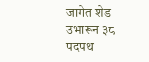जागेत शेड उभारून ३८ पदपथ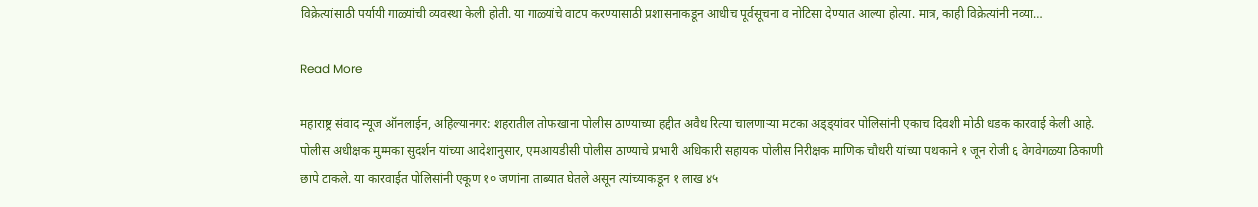विक्रेत्यांसाठी पर्यायी गाळ्यांची व्यवस्था केली होती. या गाळ्यांचे वाटप करण्यासाठी प्रशासनाकडून आधीच पूर्वसूचना व नोटिसा देण्यात आल्या होत्या. मात्र, काही विक्रेत्यांनी नव्या…

Read More

महाराष्ट्र संवाद न्यूज ऑनलाईन, अहिल्यानगर: शहरातील तोफखाना पोलीस ठाण्याच्या हद्दीत अवैध रित्या चालणाऱ्या मटका अड्ड्यांवर पोलिसांनी एकाच दिवशी मोठी धडक कारवाई केली आहे. पोलीस अधीक्षक मुम्मका सुदर्शन यांच्या आदेशानुसार, एमआयडीसी पोलीस ठाण्याचे प्रभारी अधिकारी सहायक पोलीस निरीक्षक माणिक चौधरी यांच्या पथकाने १ जून रोजी ६ वेगवेगळ्या ठिकाणी छापे टाकले. या कारवाईत पोलिसांनी एकूण १० जणांना ताब्यात घेतले असून त्यांच्याकडून १ लाख ४५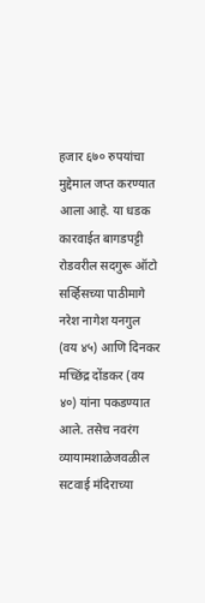हजार ६७० रुपयांचा मुद्देमाल जप्त करण्यात आला आहे. या धडक कारवाईत बागडपट्टी रोडवरील सदगुरू ऑटो सर्व्हिसच्या पाठीमागे नरेश नागेश यनगुल (वय ४५) आणि दिनकर मच्छिंद्र दोंडकर (वय ४०) यांना पकडण्यात आले. तसेच नवरंग व्यायामशाळेजवळील सटवाई मंदिराच्या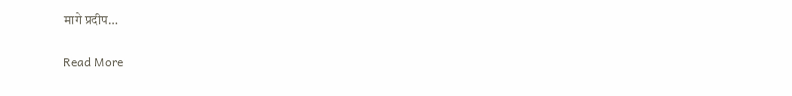मागे प्रदीप…

Read More